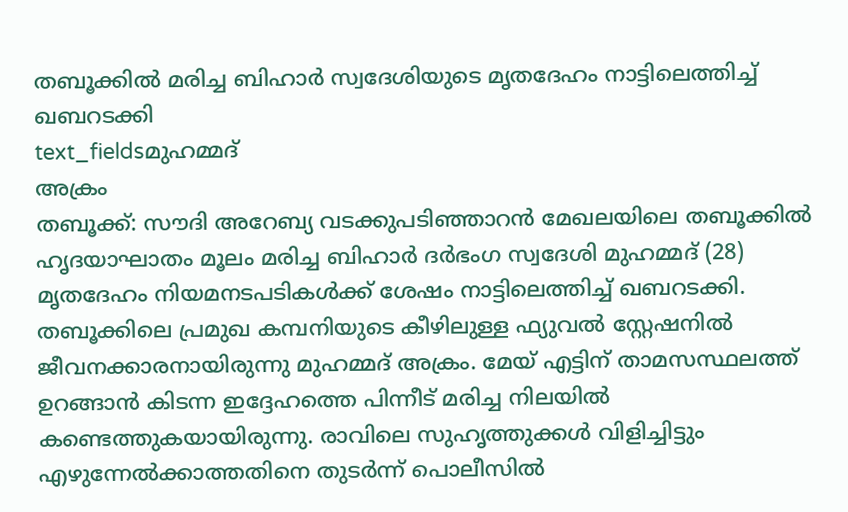തബൂക്കിൽ മരിച്ച ബിഹാർ സ്വദേശിയുടെ മൃതദേഹം നാട്ടിലെത്തിച്ച് ഖബറടക്കി
text_fieldsമുഹമ്മദ്
അക്രം
തബൂക്ക്: സൗദി അറേബ്യ വടക്കുപടിഞ്ഞാറൻ മേഖലയിലെ തബൂക്കിൽ ഹൃദയാഘാതം മൂലം മരിച്ച ബിഹാർ ദർഭംഗ സ്വദേശി മുഹമ്മദ് (28) മൃതദേഹം നിയമനടപടികൾക്ക് ശേഷം നാട്ടിലെത്തിച്ച് ഖബറടക്കി. തബൂക്കിലെ പ്രമുഖ കമ്പനിയുടെ കീഴിലുള്ള ഫ്യുവൽ സ്റ്റേഷനിൽ ജീവനക്കാരനായിരുന്നു മുഹമ്മദ് അക്രം. മേയ് എട്ടിന് താമസസ്ഥലത്ത് ഉറങ്ങാൻ കിടന്ന ഇദ്ദേഹത്തെ പിന്നീട് മരിച്ച നിലയിൽ കണ്ടെത്തുകയായിരുന്നു. രാവിലെ സുഹൃത്തുക്കൾ വിളിച്ചിട്ടും എഴുന്നേൽക്കാത്തതിനെ തുടർന്ന് പൊലീസിൽ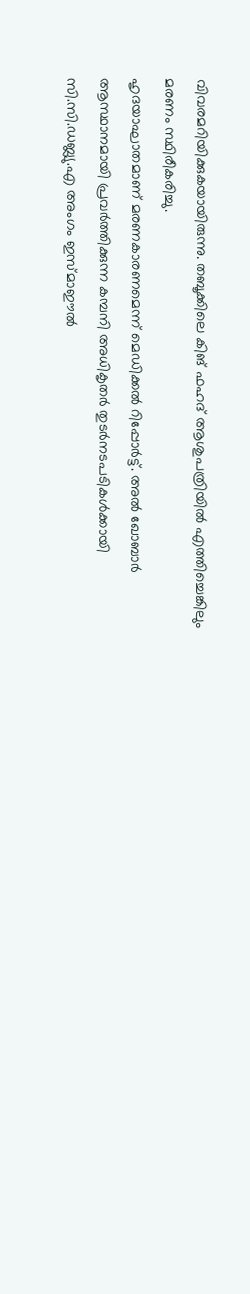വിവരമറിയിക്കുകയായിരുന്നു. തബൂക്കിലെ കിങ് ഫഹദ് ആശുപത്രിയിൽ എത്തിച്ചെങ്കിലും മരണം സ്ഥിരീകരിച്ചു.
ഹൃദയാഘാതമാണ് മരണകാരണമെന്ന് മെഡിക്കൽ റിപ്പോർട്ട്. അൽ ഖോബാർ ആസ്ഥാനമായി പ്രവർത്തിക്കുന്ന കമ്പനി അധികൃതർ തുടർനടപടികൾക്കായി സി.സി.ഡബ്ല്യു.എ അംഗം ഇസ്മാഈൽ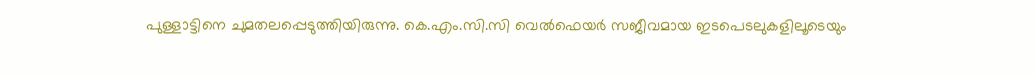പുള്ളാട്ടിനെ ചുമതലപ്പെടുത്തിയിരുന്നു. കെ.എം.സി.സി വെൽഫെയർ സജീവമായ ഇടപെടലുകളിലൂടെയും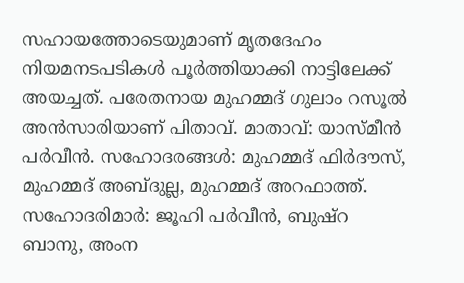സഹായത്തോടെയുമാണ് മൃതദേഹം നിയമനടപടികൾ പൂർത്തിയാക്കി നാട്ടിലേക്ക് അയച്ചത്. പരേതനായ മുഹമ്മദ് ഗുലാം റസൂൽ അൻസാരിയാണ് പിതാവ്. മാതാവ്: യാസ്മീൻ പർവീൻ. സഹോദരങ്ങൾ: മുഹമ്മദ് ഫിർദൗസ്, മുഹമ്മദ് അബ്ദുല്ല, മുഹമ്മദ് അറഫാത്ത്. സഹോദരിമാർ: ജൂഹി പർവീൻ, ബുഷ്റ ബാനു, അംന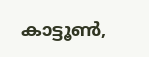കാട്ടൂൺ,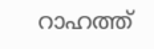റാഹത്ത്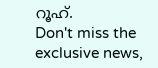റൂഹ്.
Don't miss the exclusive news,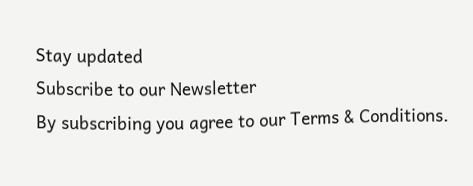Stay updated
Subscribe to our Newsletter
By subscribing you agree to our Terms & Conditions.